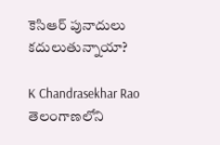కెసిఆర్ పునాదులు కదులుతున్నాయా?

K Chandrasekhar Rao
తెలంగాణలోని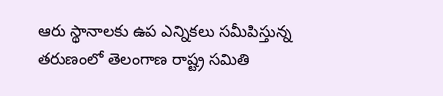ఆరు స్థానాలకు ఉప ఎన్నికలు సమీపిస్తున్న తరుణంలో తెలంగాణ రాష్ట్ర సమితి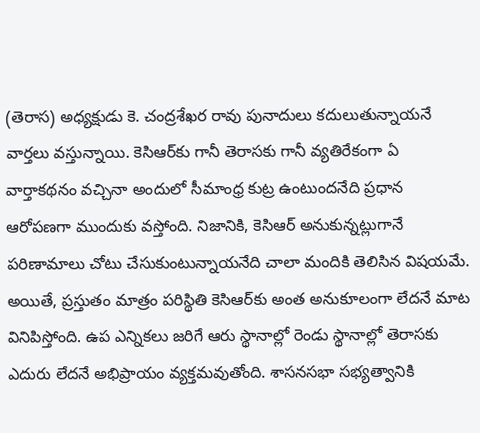(తెరాస) అధ్యక్షుడు కె. చంద్రశేఖర రావు పునాదులు కదులుతున్నాయనే వార్తలు వస్తున్నాయి. కెసిఆర్‌కు గానీ తెరాసకు గానీ వ్యతిరేకంగా ఏ వార్తాకథనం వచ్చినా అందులో సీమాంధ్ర కుట్ర ఉంటుందనేది ప్రధాన ఆరోపణగా ముందుకు వస్తోంది. నిజానికి, కెసిఆర్ అనుకున్నట్లుగానే పరిణామాలు చోటు చేసుకుంటున్నాయనేది చాలా మందికి తెలిసిన విషయమే. అయితే, ప్రస్తుతం మాత్రం పరిస్థితి కెసిఆర్‌కు అంత అనుకూలంగా లేదనే మాట వినిపిస్తోంది. ఉప ఎన్నికలు జరిగే ఆరు స్థానాల్లో రెండు స్థానాల్లో తెరాసకు ఎదురు లేదనే అభిప్రాయం వ్యక్తమవుతోంది. శాసనసభా సభ్యత్వానికి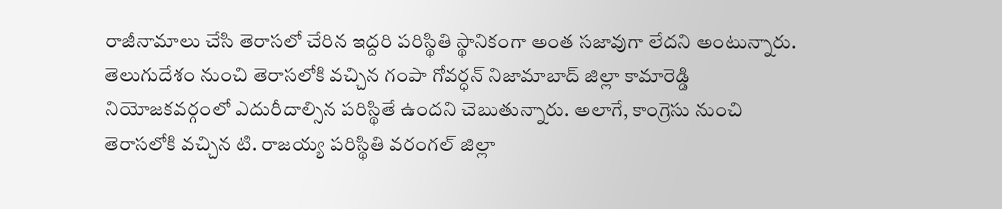రాజీనామాలు చేసి తెరాసలో చేరిన ఇద్దరి పరిస్థితి స్థానికంగా అంత సజావుగా లేదని అంటున్నారు. తెలుగుదేశం నుంచి తెరాసలోకి వచ్చిన గంపా గోవర్ధన్ నిజామాబాద్ జిల్లా కామారెడ్డి నియోజకవర్గంలో ఎదురీదాల్సిన పరిస్థితే ఉందని చెబుతున్నారు. అలాగే, కాంగ్రెసు నుంచి తెరాసలోకి వచ్చిన టి. రాజయ్య పరిస్థితి వరంగల్ జిల్లా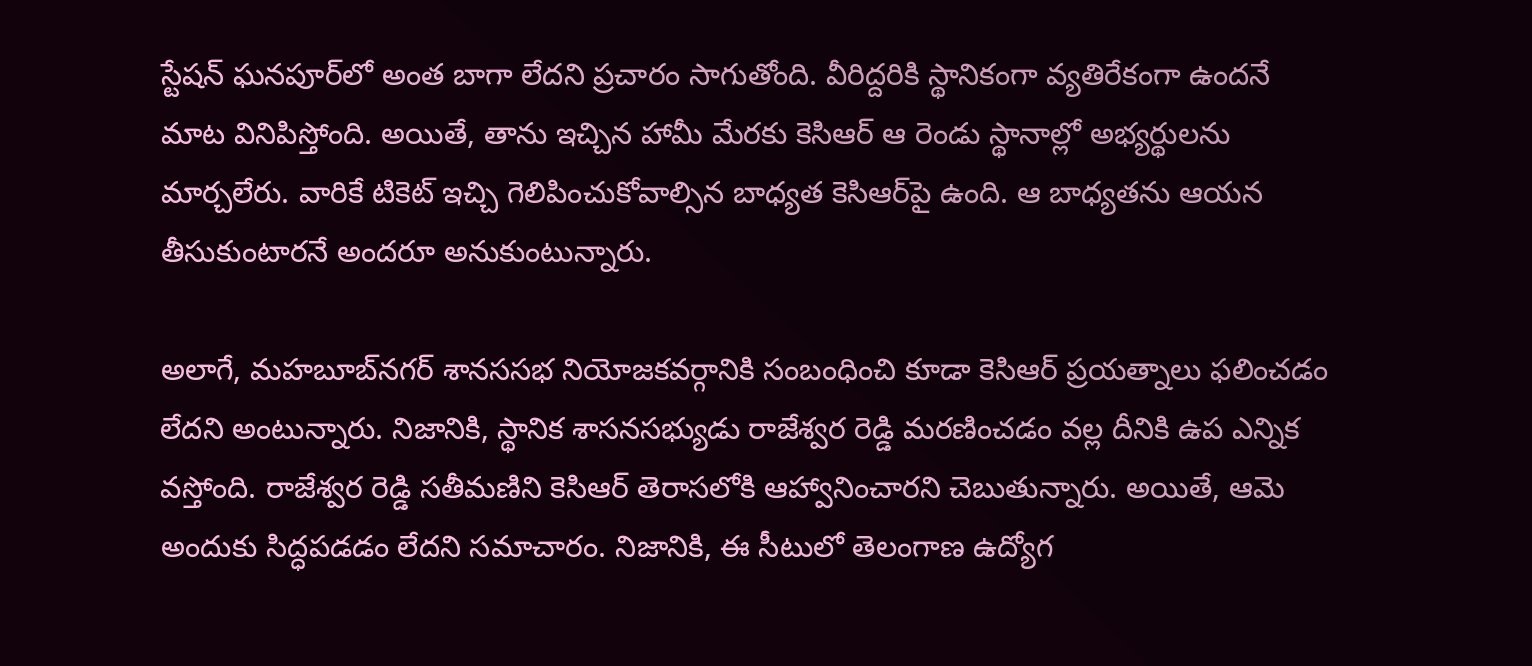స్టేషన్ ఘనపూర్‌లో అంత బాగా లేదని ప్రచారం సాగుతోంది. వీరిద్దరికి స్థానికంగా వ్యతిరేకంగా ఉందనే మాట వినిపిస్తోంది. అయితే, తాను ఇచ్చిన హామీ మేరకు కెసిఆర్ ఆ రెండు స్థానాల్లో అభ్యర్థులను మార్చలేరు. వారికే టికెట్ ఇచ్చి గెలిపించుకోవాల్సిన బాధ్యత కెసిఆర్‌పై ఉంది. ఆ బాధ్యతను ఆయన తీసుకుంటారనే అందరూ అనుకుంటున్నారు.

అలాగే, మహబూబ్‌నగర్ శానససభ నియోజకవర్గానికి సంబంధించి కూడా కెసిఆర్ ప్రయత్నాలు ఫలించడం లేదని అంటున్నారు. నిజానికి, స్థానిక శాసనసభ్యుడు రాజేశ్వర రెడ్డి మరణించడం వల్ల దీనికి ఉప ఎన్నిక వస్తోంది. రాజేశ్వర రెడ్డి సతీమణిని కెసిఆర్ తెరాసలోకి ఆహ్వానించారని చెబుతున్నారు. అయితే, ఆమె అందుకు సిద్ధపడడం లేదని సమాచారం. నిజానికి, ఈ సీటులో తెలంగాణ ఉద్యోగ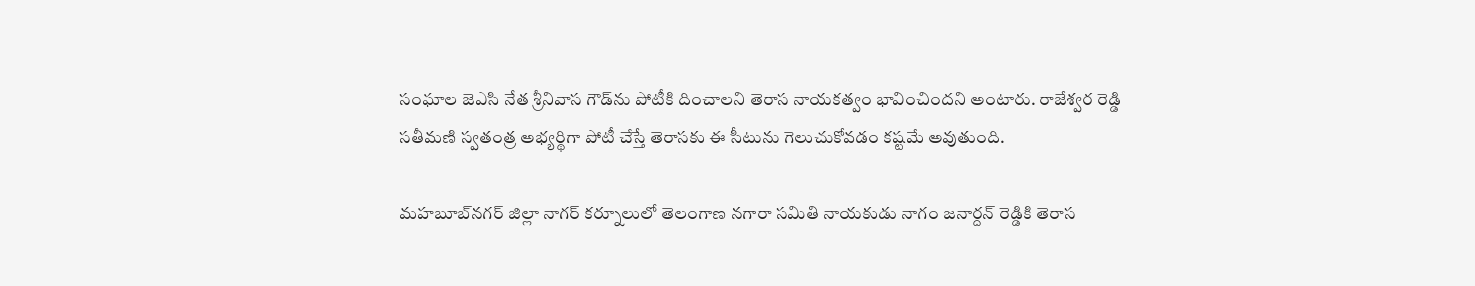సంఘాల జెఎసి నేత శ్రీనివాస గౌడ్‌ను పోటీకి దించాలని తెరాస నాయకత్వం భావించిందని అంటారు. రాజేశ్వర రెడ్డి సతీమణి స్వతంత్ర అభ్యర్థిగా పోటీ చేస్తే తెరాసకు ఈ సీటును గెలుచుకోవడం కష్టమే అవుతుంది.

మహబూబ్‌నగర్ జిల్లా నాగర్ కర్నూలులో తెలంగాణ నగారా సమితి నాయకుడు నాగం జనార్దన్ రెడ్డికి తెరాస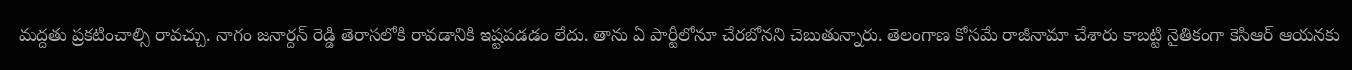మద్దతు ప్రకటించాల్సి రావచ్చు. నాగం జనార్దన్ రెడ్డి తెరాసలోకి రావడానికి ఇష్టపడడం లేదు. తాను ఏ పార్టీలోనూ చేరబోనని చెబుతున్నారు. తెలంగాణ కోసమే రాజీనామా చేశారు కాబట్టి నైతికంగా కెసిఆర్ ఆయనకు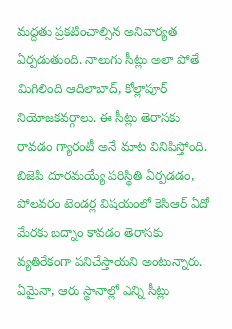మద్దతు ప్రకటించాల్సిన అనివార్యత ఏర్పడుతుంది. నాలుగు సీట్లు అలా పోతే మిగిలింది ఆదిలాబాద్, కోల్లాపూర్ నియోజకవర్గాలు. ఈ సీట్లు తెరాసకు రావడం గ్యారంటీ అనే మాట వినిపిస్తోంది. బిజెపి దూరమయ్యే పరిస్థితి ఏర్పడడం, పోలవరం టెండర్ల విషయంలో కెసిఆర్ ఏదో మేరకు బద్నాం కావడం తెరాసకు వ్యతిరేకంగా పనిచేస్తాయని అంటున్నారు. ఏమైనా, ఆరు స్థానాల్లో ఎన్ని సీట్లు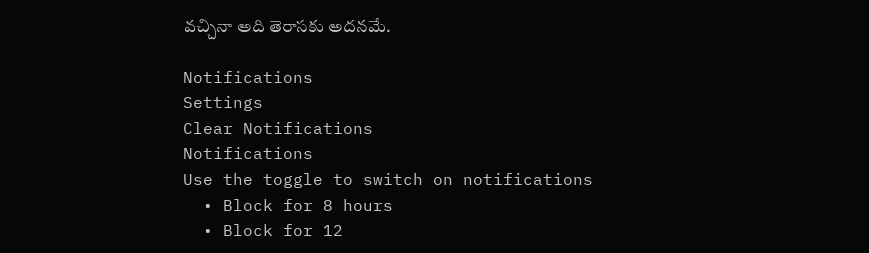వచ్చినా అది తెరాసకు అదనమే.

Notifications
Settings
Clear Notifications
Notifications
Use the toggle to switch on notifications
  • Block for 8 hours
  • Block for 12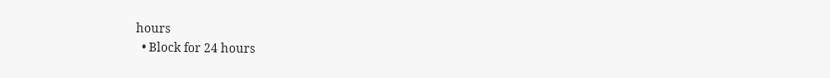hours
  • Block for 24 hours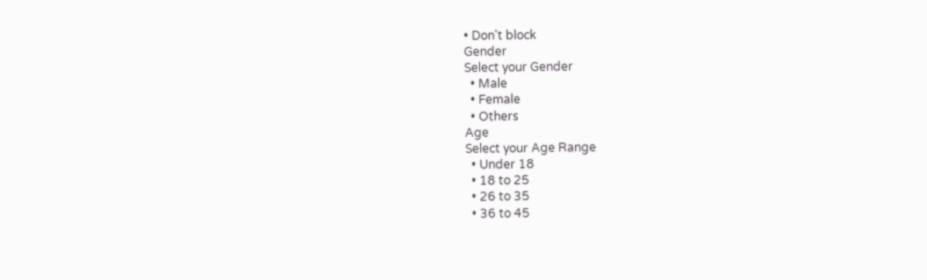• Don't block
Gender
Select your Gender
  • Male
  • Female
  • Others
Age
Select your Age Range
  • Under 18
  • 18 to 25
  • 26 to 35
  • 36 to 45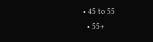• 45 to 55
  • 55+